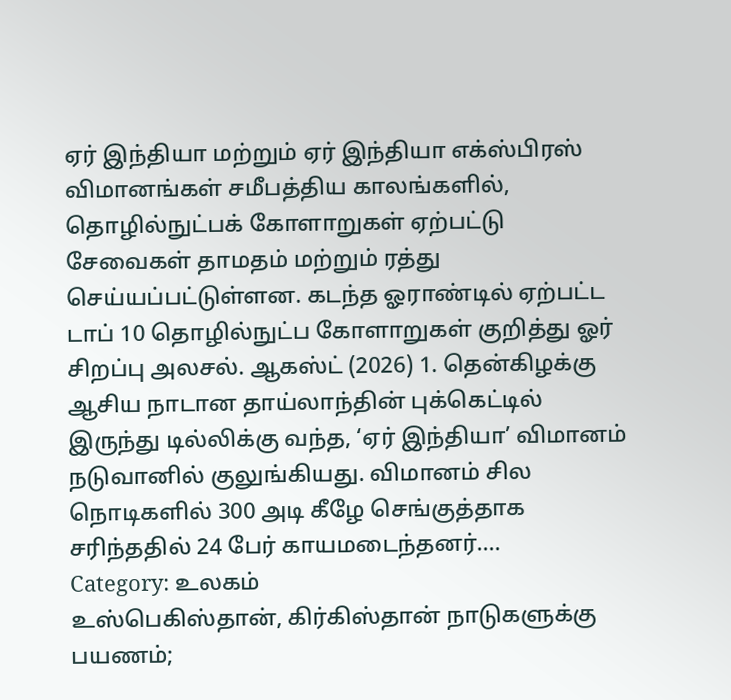ஏர் இந்தியா மற்றும் ஏர் இந்தியா எக்ஸ்பிரஸ் விமானங்கள் சமீபத்திய காலங்களில், தொழில்நுட்பக் கோளாறுகள் ஏற்பட்டு சேவைகள் தாமதம் மற்றும் ரத்து செய்யப்பட்டுள்ளன. கடந்த ஓராண்டில் ஏற்பட்ட டாப் 10 தொழில்நுட்ப கோளாறுகள் குறித்து ஓர் சிறப்பு அலசல். ஆகஸ்ட் (2026) 1. தென்கிழக்கு ஆசிய நாடான தாய்லாந்தின் புக்கெட்டில் இருந்து டில்லிக்கு வந்த, ‘ஏர் இந்தியா’ விமானம் நடுவானில் குலுங்கியது. விமானம் சில நொடிகளில் 300 அடி கீழே செங்குத்தாக சரிந்ததில் 24 பேர் காயமடைந்தனர்....
Category: உலகம்
உஸ்பெகிஸ்தான், கிர்கிஸ்தான் நாடுகளுக்கு பயணம்;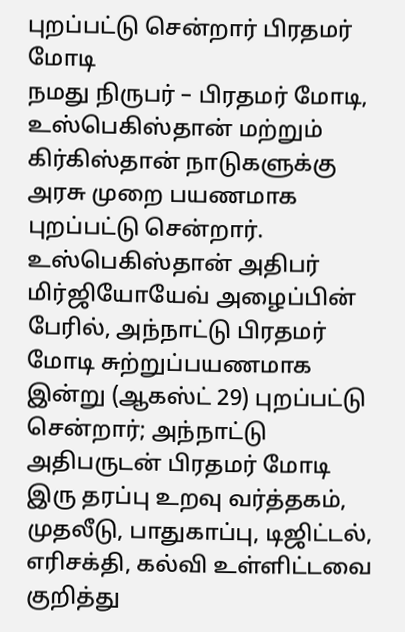புறப்பட்டு சென்றார் பிரதமர் மோடி
நமது நிருபர் – பிரதமர் மோடி, உஸ்பெகிஸ்தான் மற்றும் கிர்கிஸ்தான் நாடுகளுக்கு அரசு முறை பயணமாக புறப்பட்டு சென்றார். உஸ்பெகிஸ்தான் அதிபர் மிர்ஜியோயேவ் அழைப்பின் பேரில், அந்நாட்டு பிரதமர் மோடி சுற்றுப்பயணமாக இன்று (ஆகஸ்ட் 29) புறப்பட்டு சென்றார்; அந்நாட்டு அதிபருடன் பிரதமர் மோடி இரு தரப்பு உறவு வர்த்தகம், முதலீடு, பாதுகாப்பு, டிஜிட்டல், எரிசக்தி, கல்வி உள்ளிட்டவை குறித்து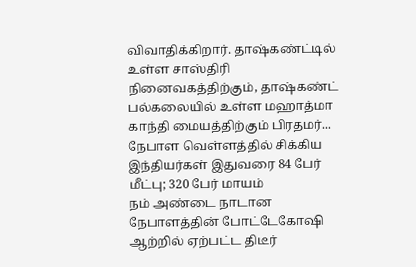விவாதிக்கிறார். தாஷ்கண்ட்டில் உள்ள சாஸ்திரி நினைவகத்திற்கும், தாஷ்கண்ட் பல்கலையில் உள்ள மஹாத்மா காந்தி மையத்திற்கும் பிரதமர்...
நேபாள வெள்ளத்தில் சிக்கிய இந்தியர்கள் இதுவரை 84 பேர் மீட்பு; 320 பேர் மாயம்
நம் அண்டை நாடான நேபாளத்தின் போட்டேகோஷி ஆற்றில் ஏற்பட்ட திடீர்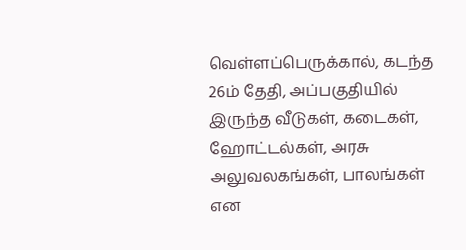வெள்ளப்பெருக்கால், கடந்த 26ம் தேதி, அப்பகுதியில் இருந்த வீடுகள், கடைகள், ஹோட்டல்கள், அரசு அலுவலகங்கள், பாலங்கள் என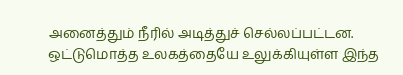அனைத்தும் நீரில் அடித்துச் செல்லப்பட்டன. ஒட்டுமொத்த உலகத்தையே உலுக்கியுள்ள இந்த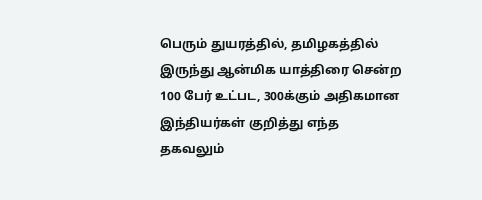பெரும் துயரத்தில், தமிழகத்தில் இருந்து ஆன்மிக யாத்திரை சென்ற 100 பேர் உட்பட, 300க்கும் அதிகமான இந்தியர்கள் குறித்து எந்த தகவலும்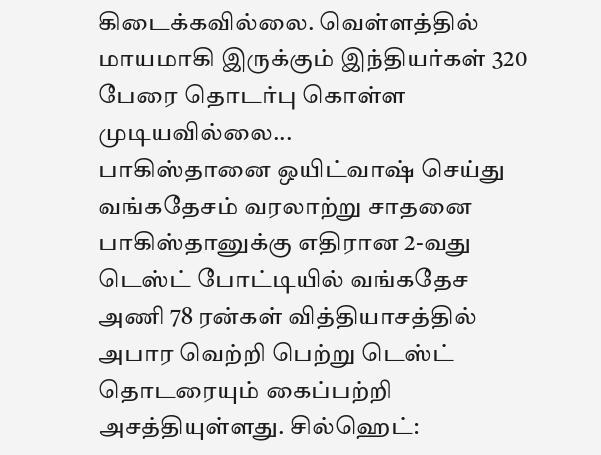கிடைக்கவில்லை. வெள்ளத்தில் மாயமாகி இருக்கும் இந்தியர்கள் 320 பேரை தொடர்பு கொள்ள முடியவில்லை...
பாகிஸ்தானை ஒயிட்வாஷ் செய்து வங்கதேசம் வரலாற்று சாதனை
பாகிஸ்தானுக்கு எதிரான 2-வது டெஸ்ட் போட்டியில் வங்கதேச அணி 78 ரன்கள் வித்தியாசத்தில் அபார வெற்றி பெற்று டெஸ்ட் தொடரையும் கைப்பற்றி அசத்தியுள்ளது. சில்ஹெட்: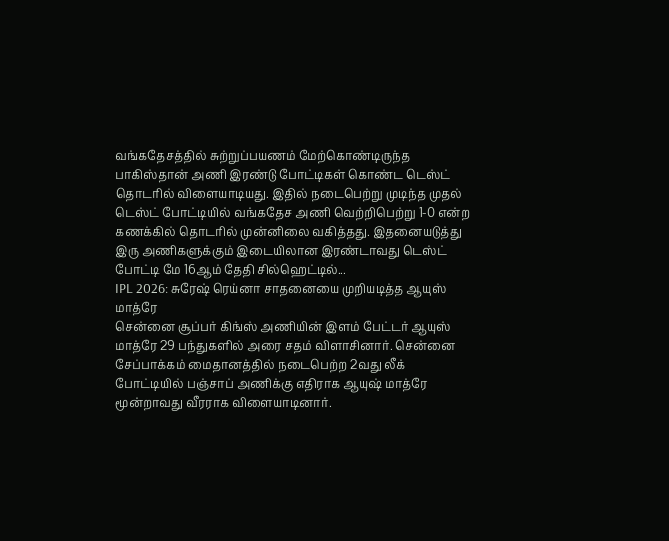வங்கதேசத்தில் சுற்றுப்பயணம் மேற்கொண்டிருந்த பாகிஸ்தான் அணி இரண்டு போட்டிகள் கொண்ட டெஸ்ட் தொடரில் விளையாடியது. இதில் நடைபெற்று முடிந்த முதல் டெஸ்ட் போட்டியில் வங்கதேச அணி வெற்றிபெற்று 1-0 என்ற கணக்கில் தொடரில் முன்னிலை வகித்தது. இதனையடுத்து இரு அணிகளுக்கும் இடையிலான இரண்டாவது டெஸ்ட் போட்டி மே 16ஆம் தேதி சில்ஹெட்டில்...
IPL 2026: சுரேஷ் ரெய்னா சாதனையை முறியடித்த ஆயுஸ் மாத்ரே
சென்னை சூப்பர் கிங்ஸ் அணியின் இளம் பேட்டர் ஆயுஸ் மாத்ரே 29 பந்துகளில் அரை சதம் விளாசினார். சென்னை சேப்பாக்கம் மைதானத்தில் நடைபெற்ற 2வது லீக் போட்டியில் பஞ்சாப் அணிக்கு எதிராக ஆயுஷ் மாத்ரே மூன்றாவது வீரராக விளையாடினார்.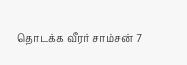தொடக்க வீரர் சாம்சன் 7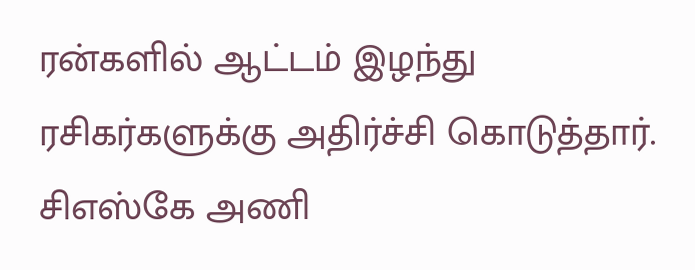ரன்களில் ஆட்டம் இழந்து ரசிகர்களுக்கு அதிர்ச்சி கொடுத்தார். சிஎஸ்கே அணி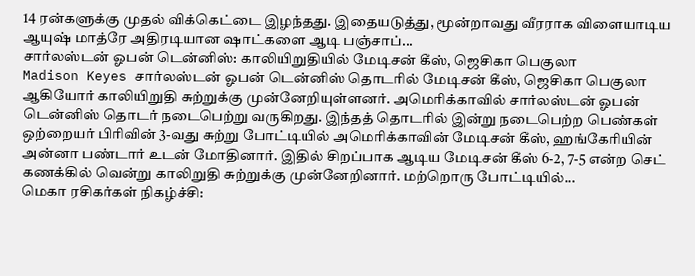14 ரன்களுக்கு முதல் விக்கெட்டை இழந்தது. இதையடுத்து, மூன்றாவது வீரராக விளையாடிய ஆயுஷ் மாத்ரே அதிரடியான ஷாட்களை ஆடி பஞ்சாப்...
சார்லஸ்டன் ஓபன் டென்னிஸ்: காலியிறுதியில் மேடிசன் கீஸ், ஜெசிகா பெகுலா
Madison Keyes சார்லஸ்டன் ஓபன் டென்னிஸ் தொடரில் மேடிசன் கீஸ், ஜெசிகா பெகுலா ஆகியோர் காலியிறுதி சுற்றுக்கு முன்னேறியுள்ளனர். அமெரிக்காவில் சார்லஸ்டன் ஓபன் டென்னிஸ் தொடர் நடைபெற்று வருகிறது. இந்தத் தொடரில் இன்று நடைபெற்ற பெண்கள் ஒற்றையர் பிரிவின் 3-வது சுற்று போட்டியில் அமெரிக்காவின் மேடிசன் கீஸ், ஹங்கேரியின் அன்னா பண்டார் உடன் மோதினார். இதில் சிறப்பாக ஆடிய மேடிசன் கீஸ் 6-2, 7-5 என்ற செட் கணக்கில் வென்று காலிறுதி சுற்றுக்கு முன்னேறினார். மற்றொரு போட்டியில்...
மெகா ரசிகர்கள் நிகழ்ச்சி: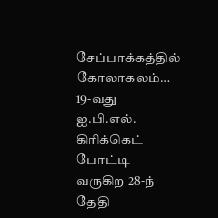சேப்பாக்கத்தில் கோலாகலம்…
19-வது ஐ.பி.எல். கிரிக்கெட் போட்டி வருகிற 28-ந் தேதி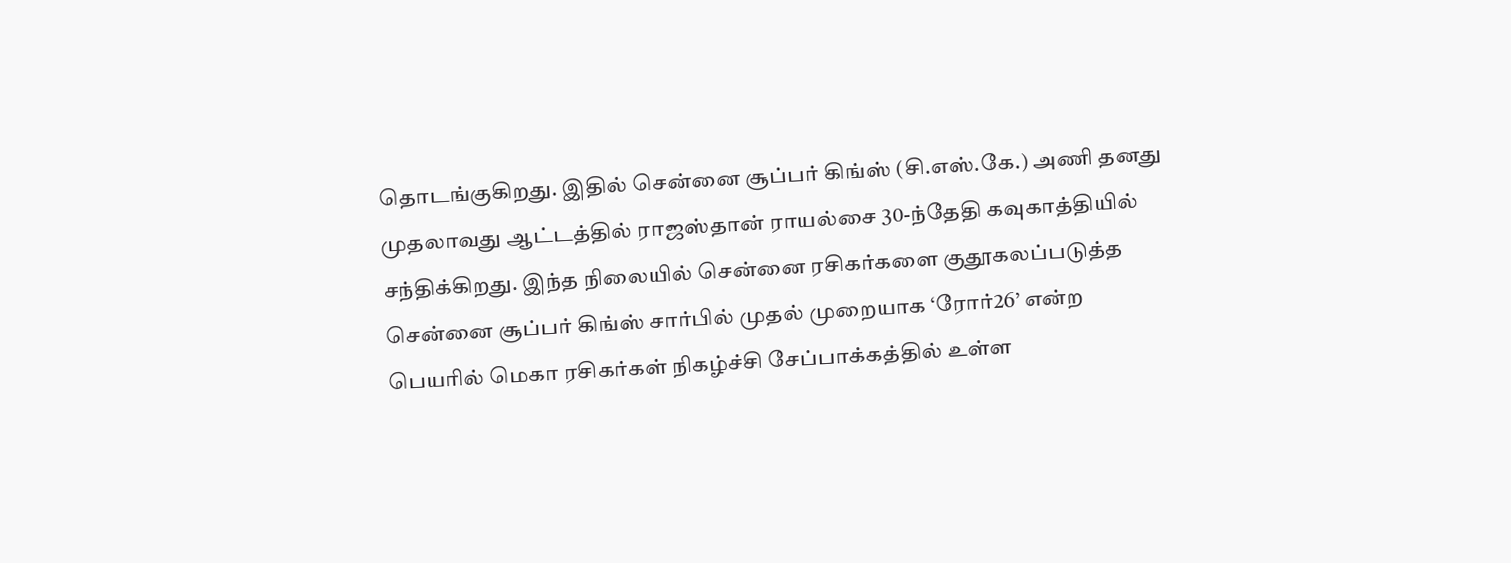தொடங்குகிறது. இதில் சென்னை சூப்பர் கிங்ஸ் (சி.எஸ்.கே.) அணி தனது முதலாவது ஆட்டத்தில் ராஜஸ்தான் ராயல்சை 30-ந்தேதி கவுகாத்தியில் சந்திக்கிறது. இந்த நிலையில் சென்னை ரசிகர்களை குதூகலப்படுத்த சென்னை சூப்பர் கிங்ஸ் சார்பில் முதல் முறையாக ‘ரோர்26’ என்ற பெயரில் மெகா ரசிகர்கள் நிகழ்ச்சி சேப்பாக்கத்தில் உள்ள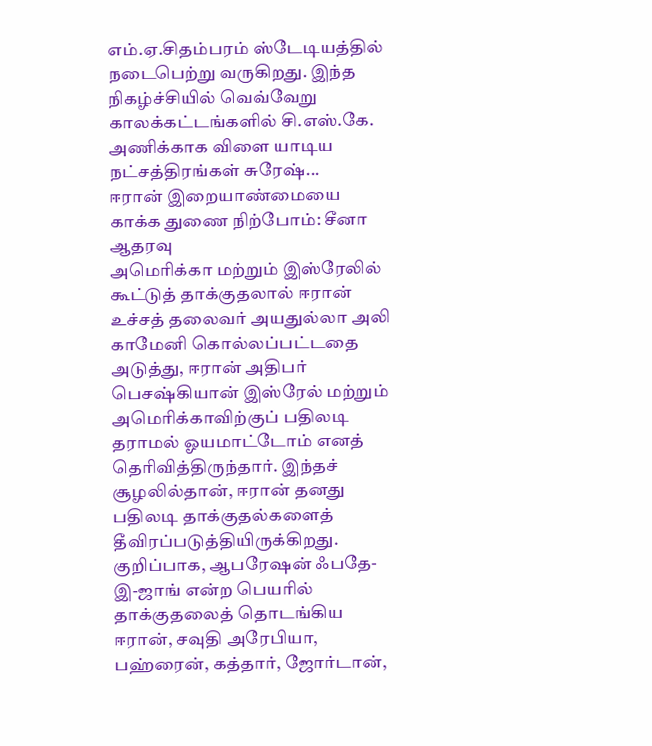எம்.ஏ.சிதம்பரம் ஸ்டேடியத்தில் நடைபெற்று வருகிறது. இந்த நிகழ்ச்சியில் வெவ்வேறு காலக்கட்டங்களில் சி.எஸ்.கே. அணிக்காக விளை யாடிய நட்சத்திரங்கள் சுரேஷ்...
ஈரான் இறையாண்மையை காக்க துணை நிற்போம்: சீனா ஆதரவு
அமெரிக்கா மற்றும் இஸ்ரேலில் கூட்டுத் தாக்குதலால் ஈரான் உச்சத் தலைவர் அயதுல்லா அலி காமேனி கொல்லப்பட்டதை அடுத்து, ஈரான் அதிபர் பெசஷ்கியான் இஸ்ரேல் மற்றும் அமெரிக்காவிற்குப் பதிலடி தராமல் ஓயமாட்டோம் எனத் தெரிவித்திருந்தார். இந்தச் சூழலில்தான், ஈரான் தனது பதிலடி தாக்குதல்களைத் தீவிரப்படுத்தியிருக்கிறது. குறிப்பாக, ஆபரேஷன் ஃபதே-இ-ஜாங் என்ற பெயரில் தாக்குதலைத் தொடங்கிய ஈரான், சவுதி அரேபியா, பஹ்ரைன், கத்தார், ஜோர்டான்,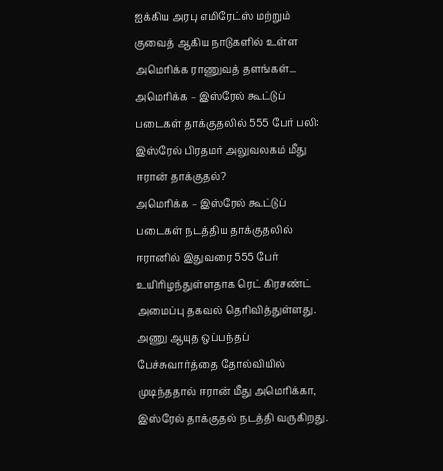ஐக்கிய அரபு எமிரேட்ஸ் மற்றும் குவைத் ஆகிய நாடுகளில் உள்ள அமெரிக்க ராணுவத் தளங்கள்...
அமெரிக்க – இஸ்ரேல் கூட்டுப் படைகள் தாக்குதலில் 555 பேர் பலி: இஸ்ரேல் பிரதமர் அலுவலகம் மீது ஈரான் தாக்குதல்?
அமெரிக்க – இஸ்ரேல் கூட்டுப் படைகள் நடத்திய தாக்குதலில் ஈரானில் இதுவரை 555 பேர் உயிரிழந்துள்ளதாக ரெட் கிரசண்ட் அமைப்பு தகவல் தெரிவித்துள்ளது. அணு ஆயுத ஒப்பந்தப் பேச்சுவார்த்தை தோல்வியில் முடிந்ததால் ஈரான் மீது அமெரிக்கா, இஸ்ரேல் தாக்குதல் நடத்தி வருகிறது.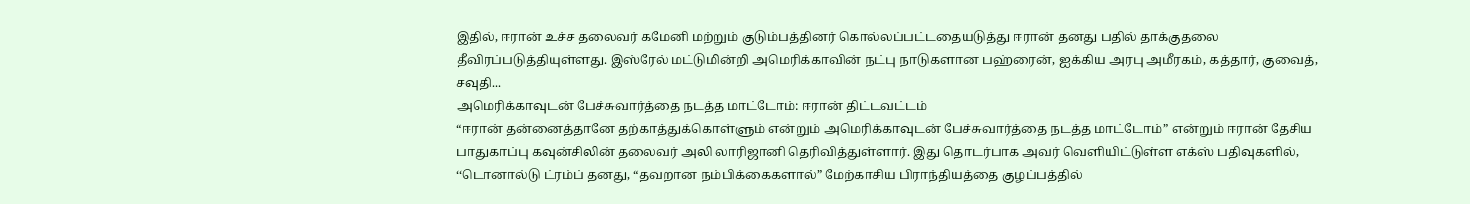இதில், ஈரான் உச்ச தலைவர் கமேனி மற்றும் குடும்பத்தினர் கொல்லப்பட்டதையடுத்து ஈரான் தனது பதில் தாக்குதலை தீவிரப்படுத்தியுள்ளது. இஸ்ரேல் மட்டுமின்றி அமெரிக்காவின் நட்பு நாடுகளான பஹ்ரைன், ஐக்கிய அரபு அமீரகம், கத்தார், குவைத், சவுதி...
அமெரிக்காவுடன் பேச்சுவார்த்தை நடத்த மாட்டோம்: ஈரான் திட்டவட்டம்
“ஈரான் தன்னைத்தானே தற்காத்துக்கொள்ளும் என்றும் அமெரிக்காவுடன் பேச்சுவார்த்தை நடத்த மாட்டோம்” என்றும் ஈரான் தேசிய பாதுகாப்பு கவுன்சிலின் தலைவர் அலி லாரிஜானி தெரிவித்துள்ளார். இது தொடர்பாக அவர் வெளியிட்டுள்ள எக்ஸ் பதிவுகளில், ‘‘டொனால்டு ட்ரம்ப் தனது, “தவறான நம்பிக்கைகளால்” மேற்காசிய பிராந்தியத்தை குழப்பத்தில்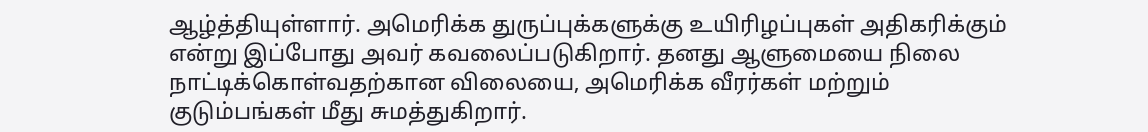ஆழ்த்தியுள்ளார். அமெரிக்க துருப்புக்களுக்கு உயிரிழப்புகள் அதிகரிக்கும் என்று இப்போது அவர் கவலைப்படுகிறார். தனது ஆளுமையை நிலை நாட்டிக்கொள்வதற்கான விலையை, அமெரிக்க வீரர்கள் மற்றும் குடும்பங்கள் மீது சுமத்துகிறார்.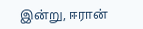இன்று, ஈரான்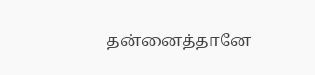தன்னைத்தானே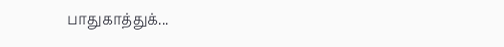பாதுகாத்துக்...